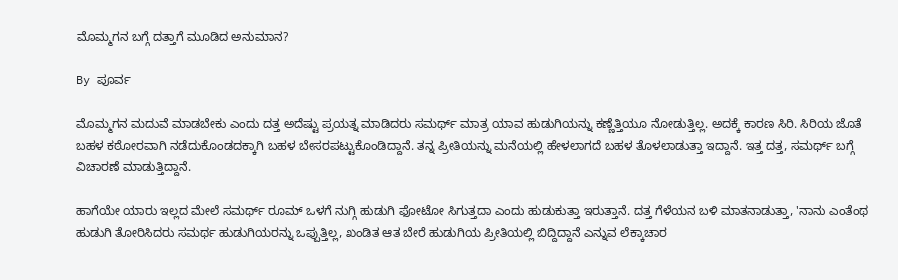ಮೊಮ್ಮಗನ ಬಗ್ಗೆ ದತ್ತಾಗೆ ಮೂಡಿದ ಅನುಮಾನ?

By ಪೂರ್ವ

ಮೊಮ್ಮಗನ ಮದುವೆ ಮಾಡಬೇಕು ಎಂದು ದತ್ತ ಅದೆಷ್ಟು ಪ್ರಯತ್ನ ಮಾಡಿದರು ಸಮರ್ಥ್ ಮಾತ್ರ ಯಾವ ಹುಡುಗಿಯನ್ನು ಕಣ್ಣೆತ್ತಿಯೂ ನೋಡುತ್ತಿಲ್ಲ. ಅದಕ್ಕೆ ಕಾರಣ ಸಿರಿ. ಸಿರಿಯ ಜೊತೆ ಬಹಳ ಕಠೋರವಾಗಿ ನಡೆದುಕೊಂಡದಕ್ಕಾಗಿ ಬಹಳ ಬೇಸರಪಟ್ಟುಕೊಂಡಿದ್ದಾನೆ. ತನ್ನ ಪ್ರೀತಿಯನ್ನು ಮನೆಯಲ್ಲಿ ಹೇಳಲಾಗದೆ ಬಹಳ ತೊಳಲಾಡುತ್ತಾ ಇದ್ದಾನೆ. ಇತ್ತ ದತ್ತ, ಸಮರ್ಥ್ ಬಗ್ಗೆ ವಿಚಾರಣೆ ಮಾಡುತ್ತಿದ್ದಾನೆ.

ಹಾಗೆಯೇ ಯಾರು ಇಲ್ಲದ ಮೇಲೆ ಸಮರ್ಥ್ ರೂಮ್ ಒಳಗೆ ನುಗ್ಗಿ ಹುಡುಗಿ ಫೋಟೋ ಸಿಗುತ್ತದಾ ಎಂದು ಹುಡುಕುತ್ತಾ ಇರುತ್ತಾನೆ. ದತ್ತ ಗೆಳೆಯನ ಬಳಿ ಮಾತನಾಡುತ್ತಾ, 'ನಾನು ಎಂತೆಂಥ ಹುಡುಗಿ ತೋರಿಸಿದರು ಸಮರ್ಥ ಹುಡುಗಿಯರನ್ನು ಒಪ್ಪುತ್ತಿಲ್ಲ, ಖಂಡಿತ ಆತ ಬೇರೆ ಹುಡುಗಿಯ ಪ್ರೀತಿಯಲ್ಲಿ ಬಿದ್ದಿದ್ದಾನೆ ಎನ್ನುವ ಲೆಕ್ಕಾಚಾರ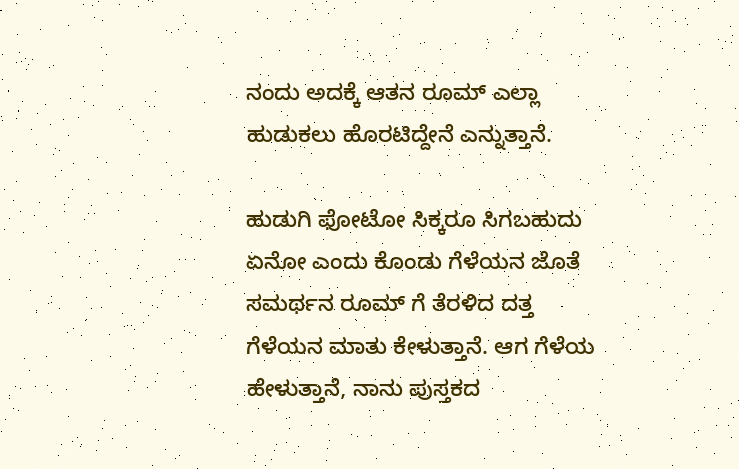ನಂದು ಅದಕ್ಕೆ ಆತನ ರೂಮ್ ಎಲ್ಲಾ ಹುಡುಕಲು ಹೊರಟಿದ್ದೇನೆ ಎನ್ನುತ್ತಾನೆ.

ಹುಡುಗಿ ಫೋಟೋ ಸಿಕ್ಕರೂ ಸಿಗಬಹುದು ಏನೋ ಎಂದು ಕೊಂಡು ಗೆಳೆಯನ ಜೊತೆ ಸಮರ್ಥನ ರೂಮ್ ಗೆ ತೆರಳಿದ ದತ್ತ ಗೆಳೆಯನ ಮಾತು ಕೇಳುತ್ತಾನೆ. ಆಗ ಗೆಳೆಯ ಹೇಳುತ್ತಾನೆ, ನಾನು ಪುಸ್ತಕದ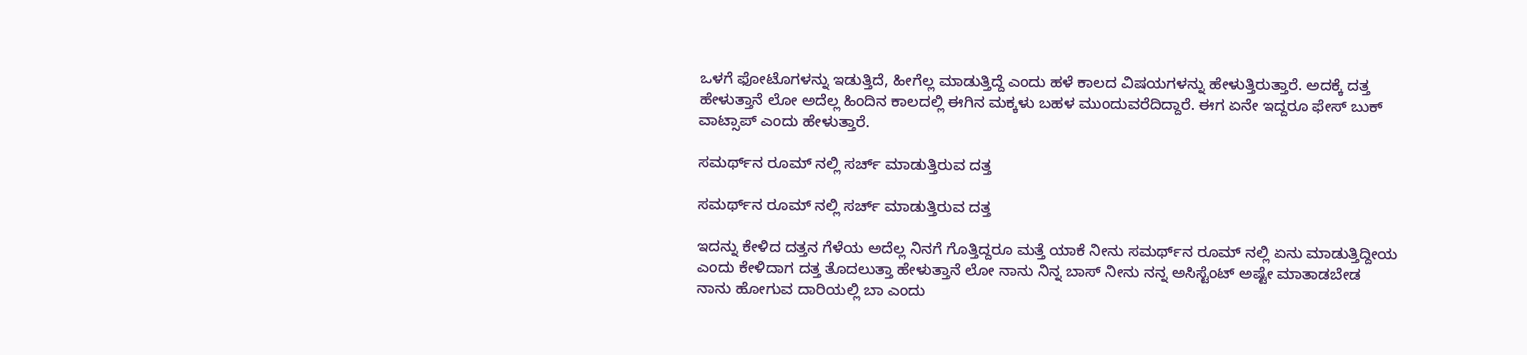ಒಳಗೆ ಫೋಟೊಗಳನ್ನು ಇಡುತ್ತಿದೆ, ಹೀಗೆಲ್ಲ ಮಾಡುತ್ತಿದ್ದೆ ಎಂದು ಹಳೆ ಕಾಲದ ವಿಷಯಗಳನ್ನು ಹೇಳುತ್ತಿರುತ್ತಾರೆ. ಅದಕ್ಕೆ ದತ್ತ ಹೇಳುತ್ತಾನೆ ಲೋ ಅದೆಲ್ಲ ಹಿಂದಿನ ಕಾಲದಲ್ಲಿ ಈಗಿನ ಮಕ್ಕಳು ಬಹಳ ಮುಂದುವರೆದಿದ್ದಾರೆ. ಈಗ ಏನೇ ಇದ್ದರೂ ಫೇಸ್ ಬುಕ್ ವಾಟ್ಸಾಪ್ ಎಂದು ಹೇಳುತ್ತಾರೆ.

ಸಮರ್ಥ್‌ನ ರೂಮ್ ನಲ್ಲಿ ಸರ್ಚ್ ಮಾಡುತ್ತಿರುವ ದತ್ತ

ಸಮರ್ಥ್‌ನ ರೂಮ್ ನಲ್ಲಿ ಸರ್ಚ್ ಮಾಡುತ್ತಿರುವ ದತ್ತ

ಇದನ್ನು ಕೇಳಿದ ದತ್ತನ ಗೆಳೆಯ ಅದೆಲ್ಲ ನಿನಗೆ ಗೊತ್ತಿದ್ದರೂ ಮತ್ತೆ ಯಾಕೆ ನೀನು ಸಮರ್ಥ್‌ನ ರೂಮ್ ನಲ್ಲಿ ಏನು ಮಾಡುತ್ತಿದ್ದೀಯ ಎಂದು ಕೇಳಿದಾಗ ದತ್ತ ತೊದಲುತ್ತಾ ಹೇಳುತ್ತಾನೆ ಲೋ ನಾನು ನಿನ್ನ ಬಾಸ್ ನೀನು ನನ್ನ ಅಸಿಸ್ಟೆಂಟ್ ಅಷ್ಟೇ ಮಾತಾಡಬೇಡ ನಾನು ಹೋಗುವ ದಾರಿಯಲ್ಲಿ ಬಾ ಎಂದು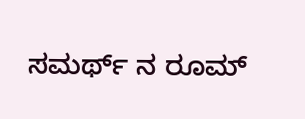ಸಮರ್ಥ್ ನ ರೂಮ್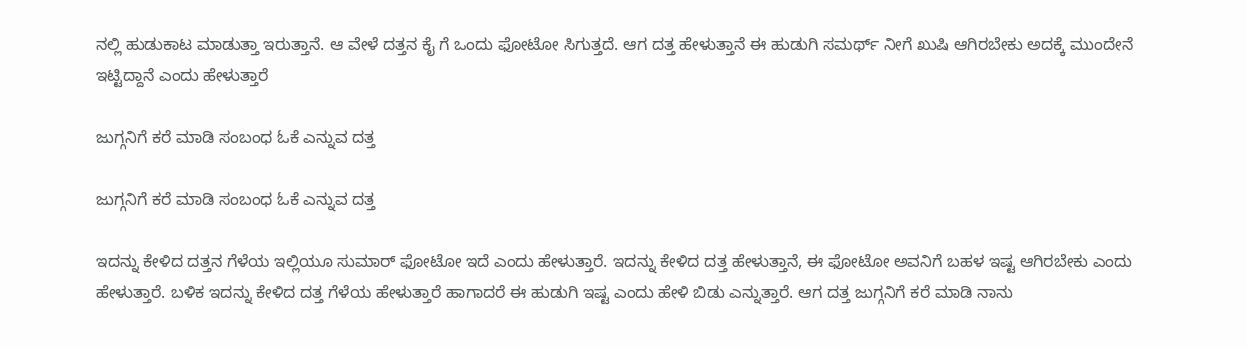ನಲ್ಲಿ ಹುಡುಕಾಟ ಮಾಡುತ್ತಾ ಇರುತ್ತಾನೆ. ಆ ವೇಳೆ ದತ್ತನ ಕೈ ಗೆ ಒಂದು ಫೋಟೋ ಸಿಗುತ್ತದೆ. ಆಗ ದತ್ತ ಹೇಳುತ್ತಾನೆ ಈ ಹುಡುಗಿ ಸಮರ್ಥ್ ನೀಗೆ ಖುಷಿ ಆಗಿರಬೇಕು ಅದಕ್ಕೆ ಮುಂದೇನೆ ಇಟ್ಟಿದ್ದಾನೆ ಎಂದು ಹೇಳುತ್ತಾರೆ

ಜುಗ್ಗನಿಗೆ ಕರೆ ಮಾಡಿ ಸಂಬಂಧ ಓಕೆ ಎನ್ನುವ ದತ್ತ

ಜುಗ್ಗನಿಗೆ ಕರೆ ಮಾಡಿ ಸಂಬಂಧ ಓಕೆ ಎನ್ನುವ ದತ್ತ

ಇದನ್ನು ಕೇಳಿದ ದತ್ತನ ಗೆಳೆಯ ಇಲ್ಲಿಯೂ ಸುಮಾರ್ ಫೋಟೋ ಇದೆ ಎಂದು ಹೇಳುತ್ತಾರೆ. ಇದನ್ನು ಕೇಳಿದ ದತ್ತ ಹೇಳುತ್ತಾನೆ, ಈ ಫೋಟೋ ಅವನಿಗೆ ಬಹಳ ಇಷ್ಟ ಆಗಿರಬೇಕು ಎಂದು ಹೇಳುತ್ತಾರೆ. ಬಳಿಕ ಇದನ್ನು ಕೇಳಿದ ದತ್ತ ಗೆಳೆಯ ಹೇಳುತ್ತಾರೆ ಹಾಗಾದರೆ ಈ ಹುಡುಗಿ ಇಷ್ಟ ಎಂದು ಹೇಳಿ ಬಿಡು ಎನ್ನುತ್ತಾರೆ. ಆಗ ದತ್ತ ಜುಗ್ಗನಿಗೆ ಕರೆ ಮಾಡಿ ನಾನು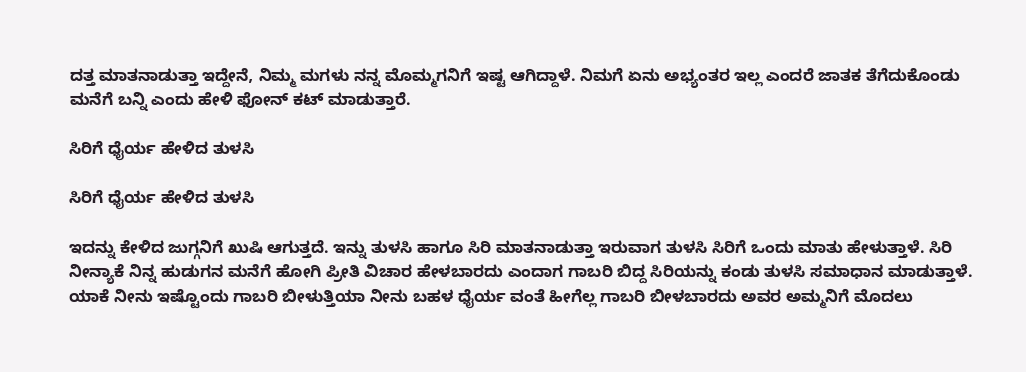ದತ್ತ ಮಾತನಾಡುತ್ತಾ ಇದ್ದೇನೆ, ನಿಮ್ಮ ಮಗಳು ನನ್ನ ಮೊಮ್ಮಗನಿಗೆ ಇಷ್ಟ ಆಗಿದ್ದಾಳೆ. ನಿಮಗೆ ಏನು ಅಭ್ಯಂತರ ಇಲ್ಲ ಎಂದರೆ ಜಾತಕ ತೆಗೆದುಕೊಂಡು ಮನೆಗೆ ಬನ್ನಿ ಎಂದು ಹೇಳಿ ಫೋನ್ ಕಟ್ ಮಾಡುತ್ತಾರೆ.

ಸಿರಿಗೆ ಧೈರ್ಯ ಹೇಳಿದ ತುಳಸಿ

ಸಿರಿಗೆ ಧೈರ್ಯ ಹೇಳಿದ ತುಳಸಿ

ಇದನ್ನು ಕೇಳಿದ ಜುಗ್ಗನಿಗೆ ಖುಷಿ ಆಗುತ್ತದೆ. ಇನ್ನು ತುಳಸಿ ಹಾಗೂ ಸಿರಿ ಮಾತನಾಡುತ್ತಾ ಇರುವಾಗ ತುಳಸಿ ಸಿರಿಗೆ ಒಂದು ಮಾತು ಹೇಳುತ್ತಾಳೆ. ಸಿರಿ ನೀನ್ಯಾಕೆ ನಿನ್ನ ಹುಡುಗನ ಮನೆಗೆ ಹೋಗಿ ಪ್ರೀತಿ ವಿಚಾರ ಹೇಳಬಾರದು ಎಂದಾಗ ಗಾಬರಿ ಬಿದ್ದ ಸಿರಿಯನ್ನು ಕಂಡು ತುಳಸಿ ಸಮಾಧಾನ ಮಾಡುತ್ತಾಳೆ. ಯಾಕೆ ನೀನು ಇಷ್ಟೊಂದು ಗಾಬರಿ ಬೀಳುತ್ತಿಯಾ ನೀನು ಬಹಳ ಧೈರ್ಯ ವಂತೆ ಹೀಗೆಲ್ಲ ಗಾಬರಿ ಬೀಳಬಾರದು ಅವರ ಅಮ್ಮನಿಗೆ ಮೊದಲು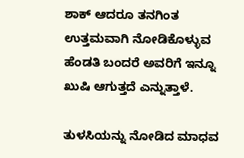ಶಾಕ್ ಆದರೂ ತನಗಿಂತ ಉತ್ತಮವಾಗಿ ನೋಡಿಕೊಳ್ಳುವ ಹೆಂಡತಿ ಬಂದರೆ ಅವರಿಗೆ ಇನ್ನೂ ಖುಷಿ ಆಗುತ್ತದೆ ಎನ್ನುತ್ತಾಳೆ.

ತುಳಸಿಯನ್ನು ನೋಡಿದ ಮಾಧವ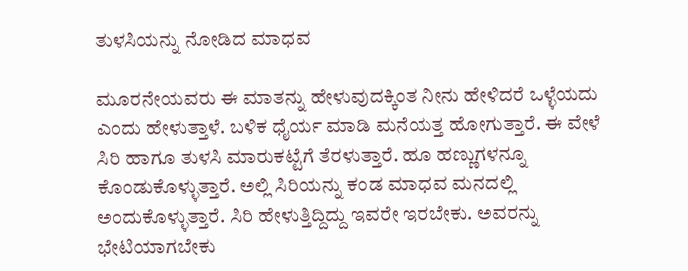ತುಳಸಿಯನ್ನು ನೋಡಿದ ಮಾಧವ

ಮೂರನೇಯವರು ಈ ಮಾತನ್ನು ಹೇಳುವುದಕ್ಕಿಂತ ನೀನು ಹೇಳಿದರೆ ಒಳ್ಳೆಯದು ಎಂದು ಹೇಳುತ್ತಾಳೆ. ಬಳಿಕ ಧೈರ್ಯ ಮಾಡಿ ಮನೆಯತ್ತ ಹೋಗುತ್ತಾರೆ. ಈ ವೇಳೆ ಸಿರಿ ಹಾಗೂ ತುಳಸಿ ಮಾರುಕಟ್ಟೆಗೆ ತೆರಳುತ್ತಾರೆ. ಹೂ ಹಣ್ಣುಗಳನ್ನೂ ಕೊಂಡುಕೊಳ್ಳುತ್ತಾರೆ. ಅಲ್ಲಿ ಸಿರಿಯನ್ನು ಕಂಡ ಮಾಧವ ಮನದಲ್ಲಿ ಅಂದುಕೊಳ್ಳುತ್ತಾರೆ. ಸಿರಿ ಹೇಳುತ್ತಿದ್ದಿದ್ದು ಇವರೇ ಇರಬೇಕು. ಅವರನ್ನು ಭೇಟಿಯಾಗಬೇಕು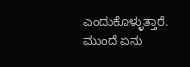ಎಂದುಕೊಳ್ಳುತ್ತಾರೆ. ಮುಂದೆ ಏನು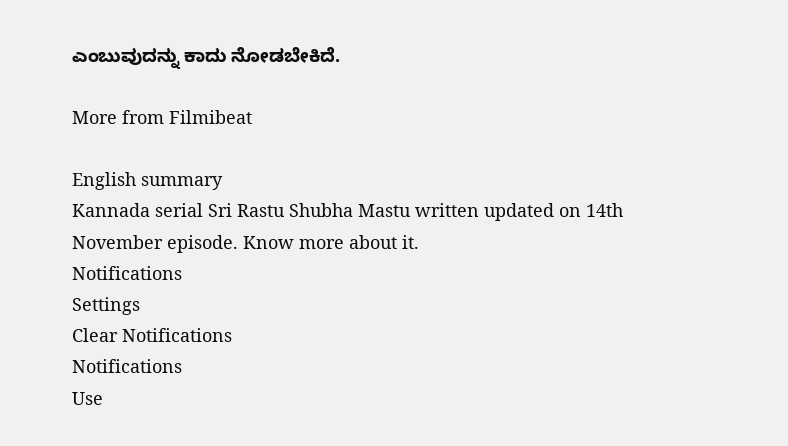ಎಂಬುವುದನ್ನು ಕಾದು ನೋಡಬೇಕಿದೆ.

More from Filmibeat

English summary
Kannada serial Sri Rastu Shubha Mastu written updated on 14th November episode. Know more about it.
Notifications
Settings
Clear Notifications
Notifications
Use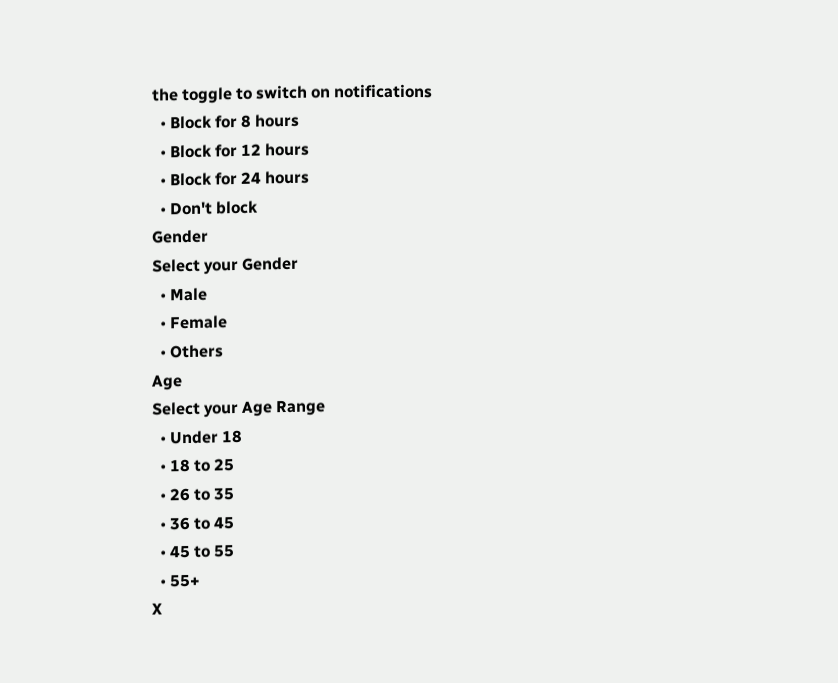the toggle to switch on notifications
  • Block for 8 hours
  • Block for 12 hours
  • Block for 24 hours
  • Don't block
Gender
Select your Gender
  • Male
  • Female
  • Others
Age
Select your Age Range
  • Under 18
  • 18 to 25
  • 26 to 35
  • 36 to 45
  • 45 to 55
  • 55+
X